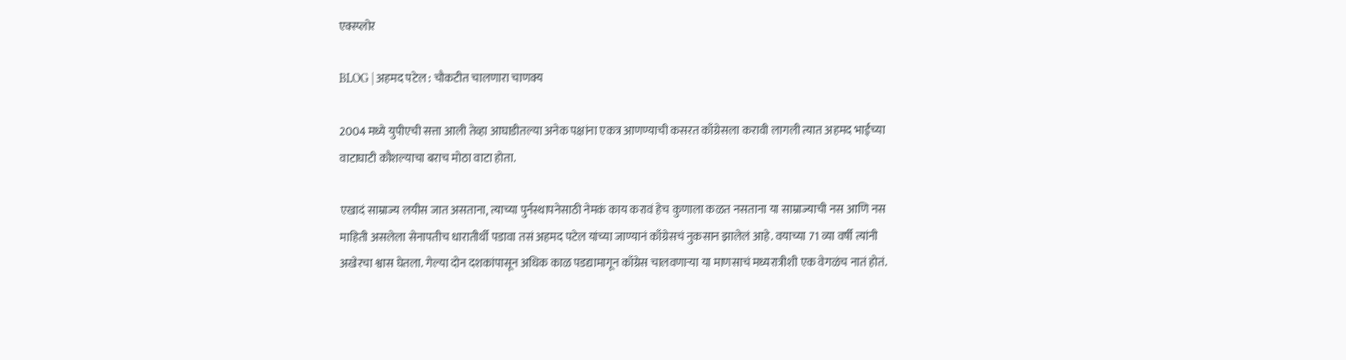एक्स्प्लोर

BLOG | अहमद पटेल : चौकटीत चालणारा चाणक्य

2004 मध्ये युपीएची सत्ता आली तेव्हा आघाडीतल्या अनेक पक्षांना एकत्र आणण्याची कसरत काँग्रेसला करावी लागली त्यात अहमद भाईंच्या वाटाघाटी कौशल्याचा बराच मोठा वाटा होता.

एखादं साम्राज्य लयीस जात असताना, त्याच्या पुर्नस्थापनेसाठी नेमकं काय करावं हेच कुणाला कळत नसताना या साम्राज्याची नस आणि नस माहिती असलेला सेनापतीच धारातीर्थी पडावा तसं अहमद पटेल यांच्या जाण्यानं काँग्रेसचं नुकसान झालेलं आहे. वयाच्या 71 व्या वर्षी त्यांनी अखेरचा श्वास घेतला. गेल्या दोन दशकांपासून अधिक काळ पडद्यामागून काँग्रेस चालवणाऱ्या या माणसाचं मध्यरात्रीशी एक वेगळंच नातं होतं.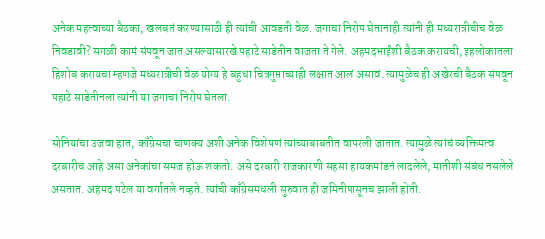अनेक महत्वाच्या बैठका, खलबतं करण्यासाठी ही त्यांची आवडती वेळ. जगाचा निरोप घेतानाही त्यांनी ही मध्यरात्रीचीच वेळ निवडावी? सगळी कामं संपवून जात असल्यासारखे पहाटे साडेतीन वाजता ते गेले. अहमदभाईंशी बैठक करायची, इहलोकातला हिशोब करायचा म्हणजे मध्यरात्रीची वेळ योग्य हे बहुधा चित्रगुप्ताच्याही लक्षात आलं असावं. त्यामुळेच ही अखेरची बैठक संपवून पहाटे साडेतीनला त्यांनी या जगाचा निरोप घेतला.

सोनियांचा उजवा हात, काँग्रेसचा चाणक्य अशी अनेक विशेषणं त्यांच्याबाबतीत वापरली जातात. त्यामुळे त्यांचं व्यक्तिमत्व दरबारीच आहे असा अनेकांचा समज होऊ शकतो. असे दरबारी राजकारणी सहसा हायकमांडनं लादलेले, मातीशी संबंध नसलेले असतात. अहमद पटेल या वर्गातले नव्हते. त्यांची काँग्रेसमधली सुरुवात ही जमिनीपासूनच झाली होती.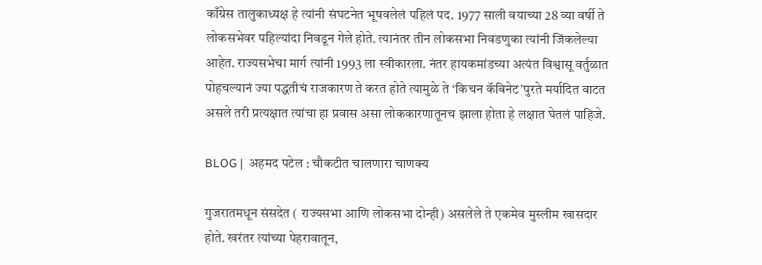काँग्रेस तालुकाध्यक्ष हे त्यांनी संघटनेत भूषवलेलं पहिलं पद. 1977 साली वयाच्या 28 व्या वर्षी ते लोकसभेवर पहिल्यांदा निवडून गेले होते. त्यानंतर तीन लोकसभा निवडणुका त्यांनी जिंकलेल्या आहेत. राज्यसभेचा मार्ग त्यांनी 1993 ला स्वीकारला. नंतर हायकमांडच्या अत्यंत विश्वासू वर्तुळात पोहचल्यानं ज्या पद्धतीचं राजकारण ते करत होते त्यामुळे ते ‘किचन कॅबिनेट’पुरते मर्यादित वाटत असले तरी प्रत्यक्षात त्यांचा हा प्रवास असा लोककारणातूनच झाला होता हे लक्षात घेतलं पाहिजे.

BLOG |  अहमद पटेल : चौकटीत चालणारा चाणक्य

गुजरातमधून संसदेत ( राज्यसभा आणि लोकसभा दोन्ही) असलेले ते एकमेव मुस्लीम खासदार होते. खरंतर त्यांच्या पेहरावातून,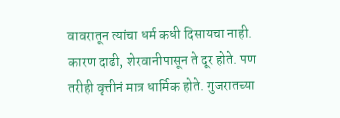वावरातून त्यांचा धर्म कधी दिसायचा नाही. कारण दाढी, शेरवानीपासून ते दूर होते. पण तरीही वृत्तीनं मात्र धार्मिक होते. गुजरातच्या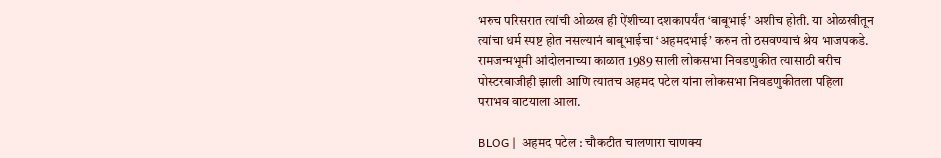भरुच परिसरात त्यांची ओळख ही ऐंशीच्या दशकापर्यंत ‘बाबूभाई’ अशीच होती. या ओळखीतून त्यांचा धर्म स्पष्ट होत नसल्यानं बाबूभाईचा ‘अहमदभाई’ करुन तो ठसवण्याचं श्रेय भाजपकडे. रामजन्मभूमी आंदोलनाच्या काळात 1989 साली लोकसभा निवडणुकीत त्यासाठी बरीच पोस्टरबाजीही झाली आणि त्यातच अहमद पटेल यांना लोकसभा निवडणुकीतला पहिला पराभव वाटयाला आला.

BLOG |  अहमद पटेल : चौकटीत चालणारा चाणक्य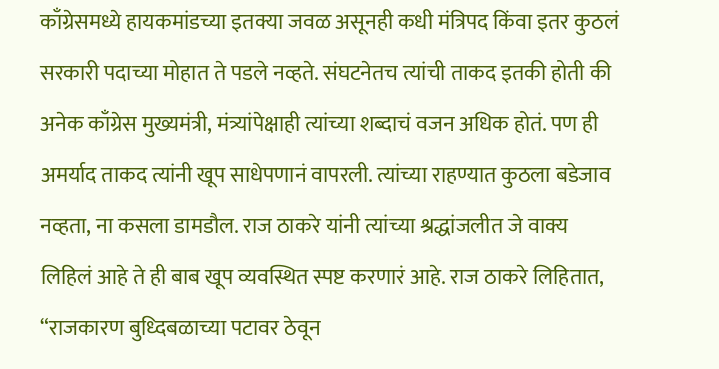काँग्रेसमध्ये हायकमांडच्या इतक्या जवळ असूनही कधी मंत्रिपद किंवा इतर कुठलं सरकारी पदाच्या मोहात ते पडले नव्हते. संघटनेतच त्यांची ताकद इतकी होती की अनेक काँग्रेस मुख्यमंत्री, मंत्र्यांपेक्षाही त्यांच्या शब्दाचं वजन अधिक होतं. पण ही अमर्याद ताकद त्यांनी खूप साधेपणानं वापरली. त्यांच्या राहण्यात कुठला बडेजाव नव्हता, ना कसला डामडौल. राज ठाकरे यांनी त्यांच्या श्रद्धांजलीत जे वाक्य लिहिलं आहे ते ही बाब खूप व्यवस्थित स्पष्ट करणारं आहे. राज ठाकरे लिहितात, “राजकारण बुध्दिबळाच्या पटावर ठेवून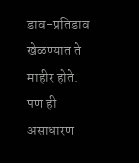डाव-प्रतिडाव खेळण्यात ते माहीर होते. पण ही असाधारण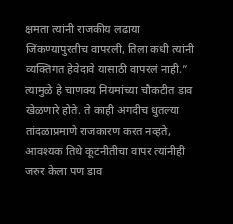क्षमता त्यांनी राजकीय लढाया जिंकण्यापुरतीच वापरली, तिला कधी त्यांनी व्यक्तिगत हेवेदावे यासाठी वापरलं नाही.” त्यामुळे हे चाणक्य नियमांच्या चौकटीत डाव खेळणारे होते. ते काही अगदीच धुतल्या तांदळाप्रमाणे राजकारण करत नव्हते, आवश्यक तिथे कूटनीतीचा वापर त्यांनीही जरुर केला पण डाव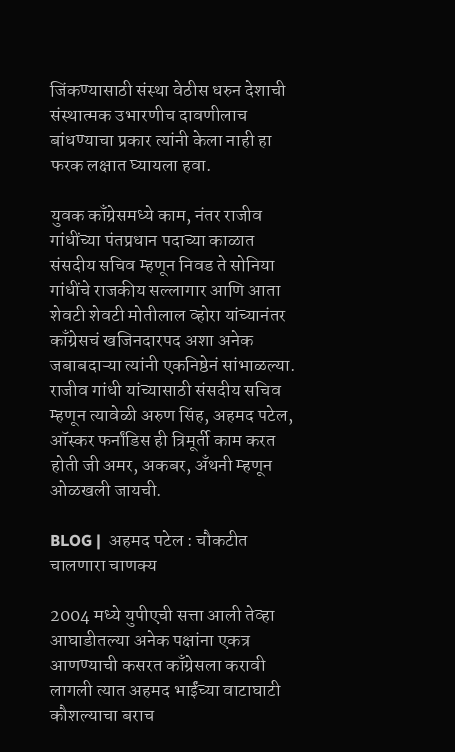जिंकण्यासाठी संस्था वेठीस धरुन देशाची संस्थात्मक उभारणीच दावणीलाच बांधण्याचा प्रकार त्यांनी केला नाही हा फरक लक्षात घ्यायला हवा.

युवक काँग्रेसमध्ये काम, नंतर राजीव गांधींच्या पंतप्रधान पदाच्या काळात संसदीय सचिव म्हणून निवड ते सोनिया गांधींचे राजकीय सल्लागार आणि आता शेवटी शेवटी मोतीलाल व्होरा यांच्यानंतर काँग्रेसचं खजिनदारपद अशा अनेक जबाबदाऱ्या त्यांनी एकनिष्ठेनं सांभाळल्या. राजीव गांधी यांच्यासाठी संसदीय सचिव म्हणून त्यावेळी अरुण सिंह, अहमद पटेल, ऑस्कर फर्नांडिस ही त्रिमूर्ती काम करत होती जी अमर, अकबर, अँथनी म्हणून ओळखली जायची.

BLOG |  अहमद पटेल : चौकटीत चालणारा चाणक्य

2004 मध्ये युपीएची सत्ता आली तेव्हा आघाडीतल्या अनेक पक्षांना एकत्र आणण्याची कसरत काँग्रेसला करावी लागली त्यात अहमद भाईंच्या वाटाघाटी कौशल्याचा बराच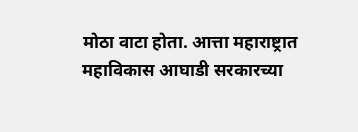मोठा वाटा होता. आत्ता महाराष्ट्रात महाविकास आघाडी सरकारच्या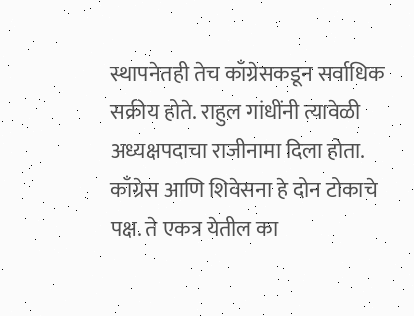स्थापनेतही तेच काँग्रेसकडून सर्वाधिक सक्रीय होते. राहुल गांधींनी त्यावेळी अध्यक्षपदाचा राजीनामा दिला होता. काँग्रेस आणि शिवेसना हे दोन टोकाचे पक्ष. ते एकत्र येतील का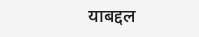याबद्दल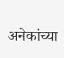अनेकांच्या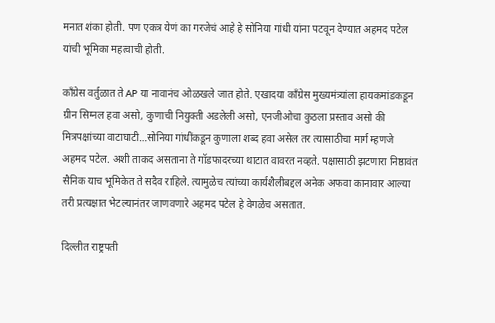मनात शंका होती. पण एकत्र येणं का गरजेचं आहे हे सोनिया गांधी यांना पटवून देण्यात अहमद पटेल यांची भूमिका महत्वाची होती.

काँग्रेस वर्तुळात ते AP या नावानंच ओळखले जात होते. एखादया काँग्रेस मुख्यमंत्र्यांला हायकमांडकडून ग्रीन सिग्नल हवा असो, कुणाची नियुक्ती अडलेली असो, एनजीओचा कुठला प्रस्ताव असो की मित्रपक्षांच्या वाटाघाटी…सोनिया गांधींकडून कुणाला शब्द हवा असेल तर त्यासाठीचा मार्ग म्हणजे अहमद पटेल. अशी ताकद असताना ते गॉडफादरच्या थाटात वावरत नव्हते. पक्षासाठी झटणारा निष्ठावंत सैनिक याच भूमिकेत ते सदैव राहिले. त्यामुळेच त्यांच्या कार्यशैलीबद्दल अनेक अफवा कानावार आल्या तरी प्रत्यक्षात भेटल्यानंतर जाणवणारे अहमद पटेल हे वेगळेच असतात.

दिल्लीत राष्ट्रपती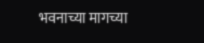भवनाच्या मागच्या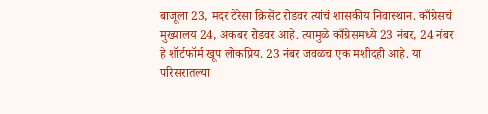बाजूला 23, मदर टेरेसा क्रिसेंट रोडवर त्यांचं शासकीय निवास्थान. काँग्रेसचं मुख्यालय 24, अकबर रोडवर आहे. त्यामुळे काँग्रेसमध्ये 23 नंबर, 24 नंबर हे शॉर्टफॉर्म खूप लोकप्रिय. 23 नंबर जवळच एक मशीदही आहे. या परिसरातल्या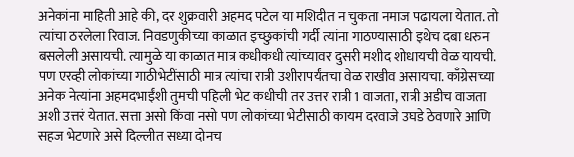अनेकांना माहिती आहे की, दर शुक्रवारी अहमद पटेल या मशिदीत न चुकता नमाज पढायला येतात. तो त्यांचा ठरलेला रिवाज. निवडणुकीच्या काळात इच्छुकांची गर्दी त्यांना गाठण्यासाठी इथेच दबा धरुन बसलेली असायची. त्यामुळे या काळात मात्र कधीकधी त्यांच्यावर दुसरी मशीद शोधायची वेळ यायची. पण एरव्ही लोकांच्या गाठीभेटींसाठी मात्र त्यांचा रात्री उशीरापर्यंतचा वेळ राखीव असायचा. काँग्रेसच्या अनेक नेत्यांना अहमदभाईंशी तुमची पहिली भेट कधीची तर उत्तर रात्री 1 वाजता, रात्री अडीच वाजता अशी उत्तरं येतात. सत्ता असो किंवा नसो पण लोकांच्या भेटीसाठी कायम दरवाजे उघडे ठेवणारे आणि सहज भेटणारे असे दिल्लीत सध्या दोनच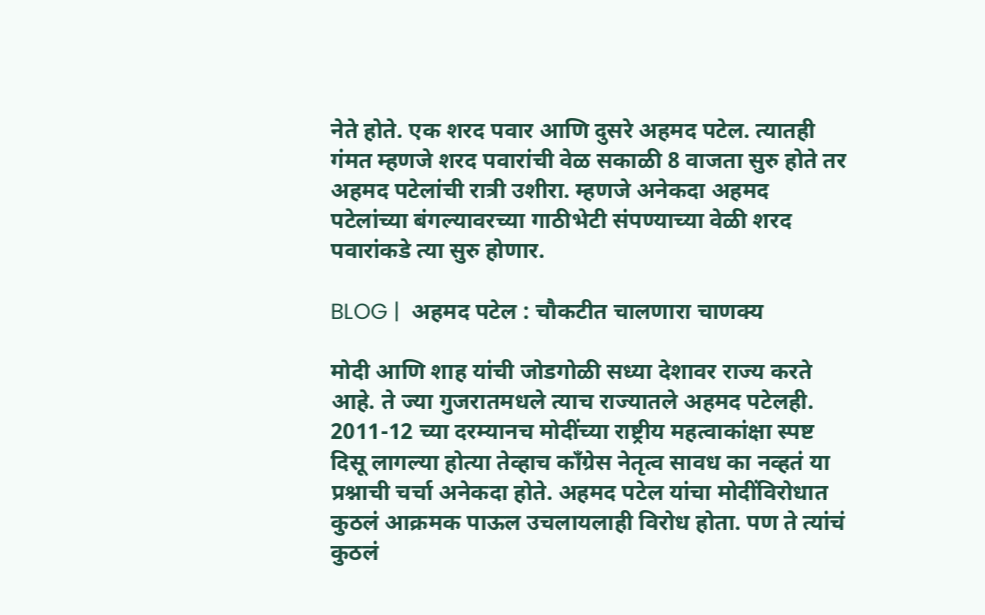नेते होते. एक शरद पवार आणि दुसरे अहमद पटेल. त्यातही गंमत म्हणजे शरद पवारांची वेळ सकाळी 8 वाजता सुरु होते तर अहमद पटेलांची रात्री उशीरा. म्हणजे अनेकदा अहमद पटेलांच्या बंगल्यावरच्या गाठीभेटी संपण्याच्या वेळी शरद पवारांकडे त्या सुरु होणार.

BLOG |  अहमद पटेल : चौकटीत चालणारा चाणक्य

मोदी आणि शाह यांची जोडगोळी सध्या देशावर राज्य करते आहे. ते ज्या गुजरातमधले त्याच राज्यातले अहमद पटेलही. 2011-12 च्या दरम्यानच मोदींच्या राष्ट्रीय महत्वाकांक्षा स्पष्ट दिसू लागल्या होत्या तेव्हाच काँग्रेस नेतृत्व सावध का नव्हतं या प्रश्नाची चर्चा अनेकदा होते. अहमद पटेल यांचा मोदींविरोधात कुठलं आक्रमक पाऊल उचलायलाही विरोध होता. पण ते त्यांचं कुठलं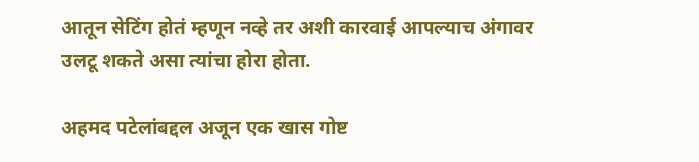आतून सेटिंग होतं म्हणून नव्हे तर अशी कारवाई आपल्याच अंगावर उलटू शकते असा त्यांचा होरा होता.

अहमद पटेलांबद्दल अजून एक खास गोष्ट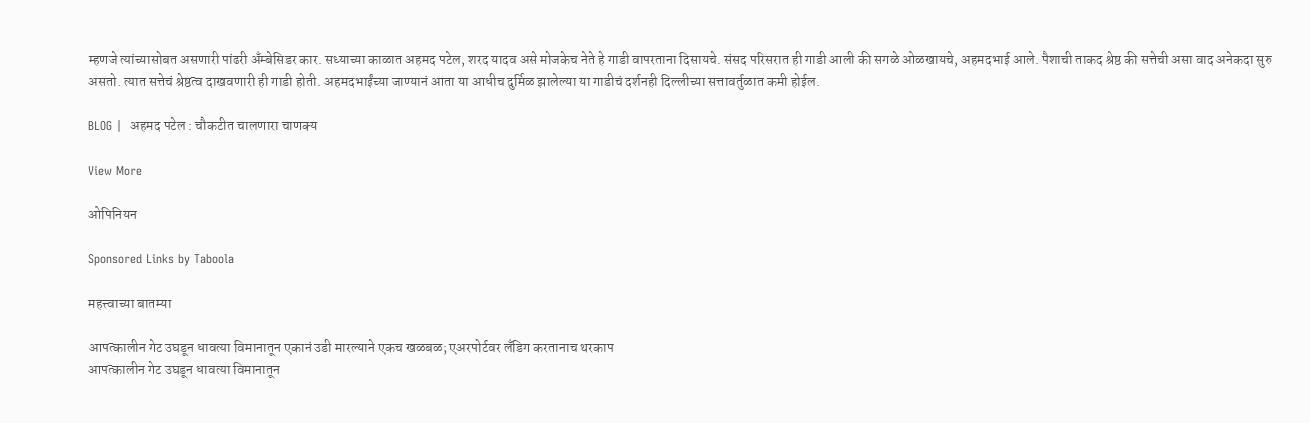म्हणजे त्यांच्यासोबत असणारी पांढरी अँम्बेसिडर कार. सध्याच्या काळात अहमद पटेल, शरद यादव असे मोजकेच नेते हे गाडी वापरताना दिसायचे. संसद परिसरात ही गाडी आली की सगळे ओळखायचे, अहमदभाई आले. पैशाची ताकद श्रेष्ठ की सत्तेची असा वाद अनेकदा सुरु असतो. त्यात सत्तेचं श्रेष्ठत्व दाखवणारी ही गाडी होती. अहमदभाईंच्या जाण्यानं आता या आधीच दुर्मिळ झालेल्या या गाडीचं दर्शनही दिल्लीच्या सत्तावर्तुळात कमी होईल.

BLOG |  अहमद पटेल : चौकटीत चालणारा चाणक्य

View More

ओपिनियन

Sponsored Links by Taboola

महत्त्वाच्या बातम्या

आपत्कालीन गेट उघडून धावत्या विमानातून एकानं उडी मारल्याने एकच खळबळ; एअरपोर्टवर लँडिग करतानाच थरकाप
आपत्कालीन गेट उघडून धावत्या विमानातून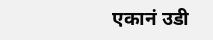एकानं उडी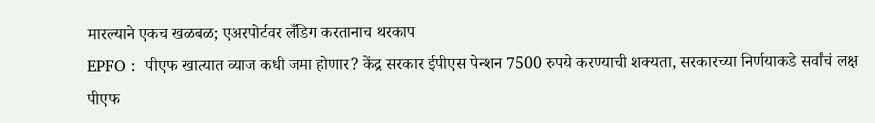मारल्याने एकच खळबळ; एअरपोर्टवर लँडिग करतानाच थरकाप
EPFO :  पीएफ खात्यात व्याज कधी जमा होणार? केंद्र सरकार ईपीएस पेन्शन 7500 रुपये करण्याची शक्यता, सरकारच्या निर्णयाकडे सर्वांचं लक्ष
पीएफ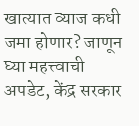खात्यात व्याज कधी जमा होणार? जाणून घ्या महत्त्वाची अपडेट, केंद्र सरकार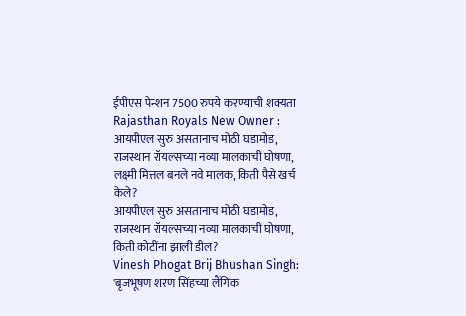ईपीएस पेन्शन 7500 रुपये करण्याची शक्यता
Rajasthan Royals New Owner : आयपीएल सुरु असतानाच मोठी घडामोड, राजस्थान रॉयल्सच्या नव्या मालकाची घोषणा, लक्ष्मी मित्तल बनले नवे मालक, किती पैसे खर्च केले?
आयपीएल सुरु असतानाच मोठी घडामोड, राजस्थान रॉयल्सच्या नव्या मालकाची घोषणा, किती कोटींना झाली डील?
Vinesh Phogat Brij Bhushan Singh: 'बृजभूषण शरण सिंहच्या लैंगिक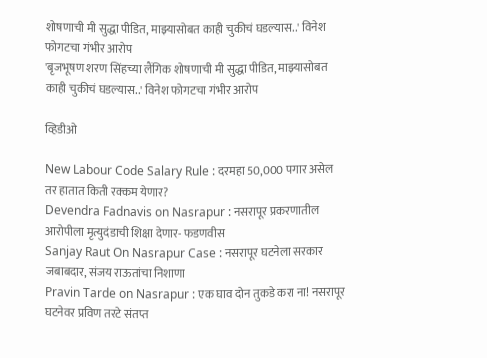शोषणाची मी सुद्धा पीडित, माझ्यासोबत काही चुकीचं घडल्यास..' विनेश फोगटचा गंभीर आरोप
'बृजभूषण शरण सिंहच्या लैंगिक शोषणाची मी सुद्धा पीडित, माझ्यासोबत काही चुकीचं घडल्यास..' विनेश फोगटचा गंभीर आरोप

व्हिडीओ

New Labour Code Salary Rule : दरमहा 50,000 पगार असेल तर हातात किती रक्कम येणार?
Devendra Fadnavis on Nasrapur : नसरापूर प्रकरणातील आरोपीला मृत्युदंडाची शिक्षा देणार- फडणवीस
Sanjay Raut On Nasrapur Case : नसरापूर घटनेला सरकार जबाबदार, संजय राऊतांचा निशाणा
Pravin Tarde on Nasrapur : एक घाव दोन तुकडे करा ना! नसरापूर घटनेवर प्रविण तरटे संतप्त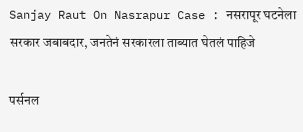Sanjay Raut On Nasrapur Case : नसरापूर घटनेला सरकार जबाबदार, जनतेनं सरकारला ताब्यात घेतलं पाहिजे

पर्सनल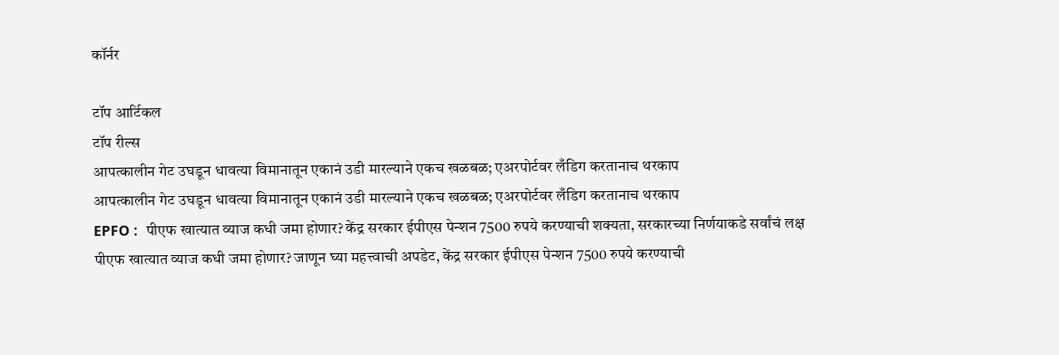कॉर्नर

टॉप आर्टिकल
टॉप रील्स
आपत्कालीन गेट उघडून धावत्या विमानातून एकानं उडी मारल्याने एकच खळबळ; एअरपोर्टवर लँडिग करतानाच थरकाप
आपत्कालीन गेट उघडून धावत्या विमानातून एकानं उडी मारल्याने एकच खळबळ; एअरपोर्टवर लँडिग करतानाच थरकाप
EPFO :  पीएफ खात्यात व्याज कधी जमा होणार? केंद्र सरकार ईपीएस पेन्शन 7500 रुपये करण्याची शक्यता, सरकारच्या निर्णयाकडे सर्वांचं लक्ष
पीएफ खात्यात व्याज कधी जमा होणार? जाणून घ्या महत्त्वाची अपडेट, केंद्र सरकार ईपीएस पेन्शन 7500 रुपये करण्याची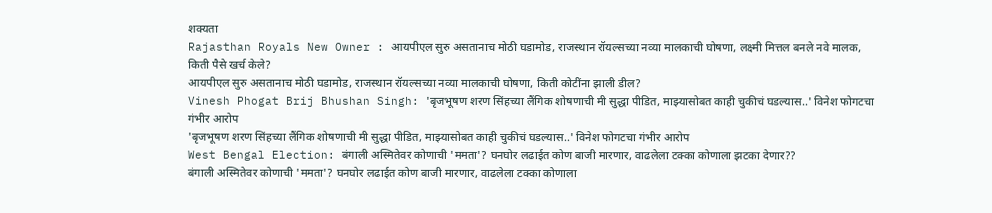शक्यता
Rajasthan Royals New Owner : आयपीएल सुरु असतानाच मोठी घडामोड, राजस्थान रॉयल्सच्या नव्या मालकाची घोषणा, लक्ष्मी मित्तल बनले नवे मालक, किती पैसे खर्च केले?
आयपीएल सुरु असतानाच मोठी घडामोड, राजस्थान रॉयल्सच्या नव्या मालकाची घोषणा, किती कोटींना झाली डील?
Vinesh Phogat Brij Bhushan Singh: 'बृजभूषण शरण सिंहच्या लैंगिक शोषणाची मी सुद्धा पीडित, माझ्यासोबत काही चुकीचं घडल्यास..' विनेश फोगटचा गंभीर आरोप
'बृजभूषण शरण सिंहच्या लैंगिक शोषणाची मी सुद्धा पीडित, माझ्यासोबत काही चुकीचं घडल्यास..' विनेश फोगटचा गंभीर आरोप
West Bengal Election: बंगाली अस्मितेवर कोणाची 'ममता'? घनघोर लढाईत कोण बाजी मारणार, वाढलेला टक्का कोणाला झटका देणार??
बंगाली अस्मितेवर कोणाची 'ममता'? घनघोर लढाईत कोण बाजी मारणार, वाढलेला टक्का कोणाला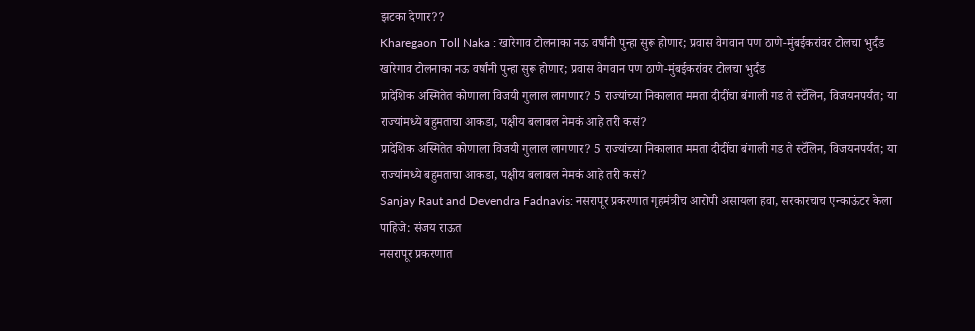झटका देणार??
Kharegaon Toll Naka : खारेगाव टोलनाका नऊ वर्षांनी पुन्हा सुरू होणार; प्रवास वेगवान पण ठाणे-मुंबईकरांवर टोलचा भुर्दंड
खारेगाव टोलनाका नऊ वर्षांनी पुन्हा सुरू होणार; प्रवास वेगवान पण ठाणे-मुंबईकरांवर टोलचा भुर्दंड
प्रादेशिक अस्मितेत कोणाला विजयी गुलाल लागणार? 5 राज्यांच्या निकालात ममता दीदींचा बंगाली गड ते स्टॅलिन, विजयनपर्यंत; या राज्यांमध्ये बहुमताचा आकडा, पक्षीय बलाबल नेमकं आहे तरी कसं?
प्रादेशिक अस्मितेत कोणाला विजयी गुलाल लागणार? 5 राज्यांच्या निकालात ममता दीदींचा बंगाली गड ते स्टॅलिन, विजयनपर्यंत; या राज्यांमध्ये बहुमताचा आकडा, पक्षीय बलाबल नेमकं आहे तरी कसं?
Sanjay Raut and Devendra Fadnavis: नसरापूर प्रकरणात गृहमंत्रीच आरोपी असायला हवा, सरकारचाच एन्काऊंटर केला पाहिजे: संजय राऊत
नसरापूर प्रकरणात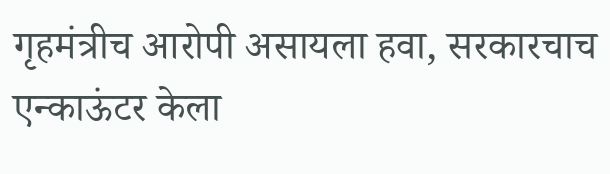गृहमंत्रीच आरोपी असायला हवा, सरकारचाच एन्काऊंटर केला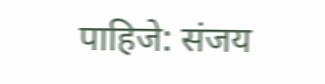पाहिजे: संजय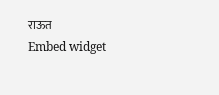राऊत
Embed widget